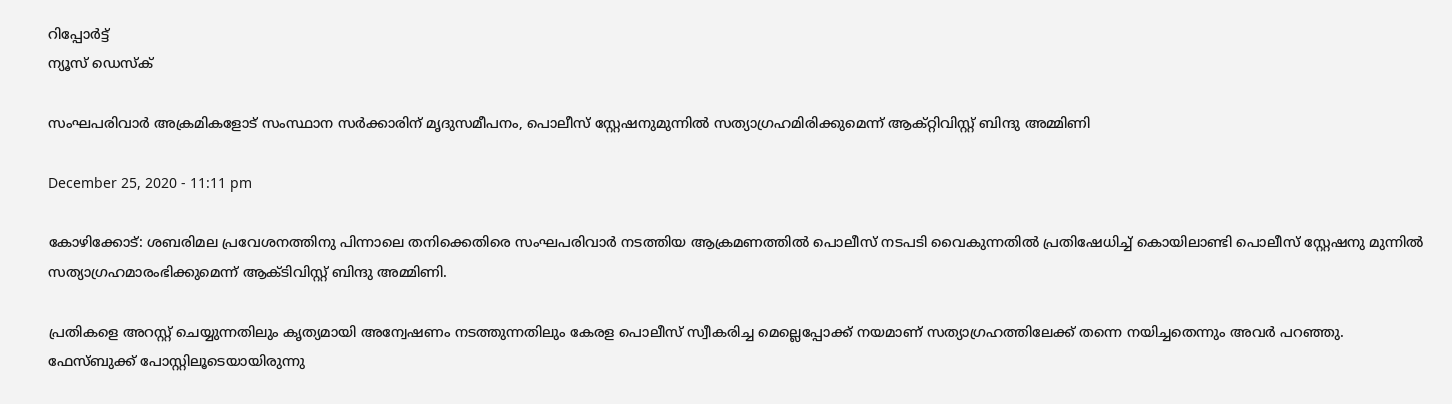റിപ്പോര്‍ട്ട്
ന്യൂസ് ഡെസ്ക്

സംഘപരിവാര്‍ അക്രമികളോട് സംസ്ഥാന സർക്കാരിന് മൃദുസമീപനം, പൊലീസ് സ്റ്റേഷനുമുന്നില്‍ സത്യാഗ്രഹമിരിക്കുമെന്ന് ആക്റ്റിവിസ്റ്റ് ബിന്ദു അമ്മിണി

December 25, 2020 - 11:11 pm

കോഴിക്കോട്: ശബരിമല പ്രവേശനത്തിനു പിന്നാലെ തനിക്കെതിരെ സംഘപരിവാര്‍ നടത്തിയ ആക്രമണത്തില്‍ പൊലീസ് നടപടി വൈകുന്നതില്‍ പ്രതിഷേധിച്ച് കൊയിലാണ്ടി പൊലീസ് സ്റ്റേഷനു മുന്നില്‍ സത്യാഗ്രഹമാരംഭിക്കുമെന്ന് ആക്ടിവിസ്റ്റ് ബിന്ദു അമ്മിണി.

പ്രതികളെ അറസ്റ്റ് ചെയ്യുന്നതിലും കൃത്യമായി അന്വേഷണം നടത്തുന്നതിലും കേരള പൊലീസ് സ്വീകരിച്ച മെല്ലെപ്പോക്ക് നയമാണ് സത്യാഗ്രഹത്തിലേക്ക് തന്നെ നയിച്ചതെന്നും അവര്‍ പറഞ്ഞു. ഫേസ്ബുക്ക് പോസ്റ്റിലൂടെയായിരുന്നു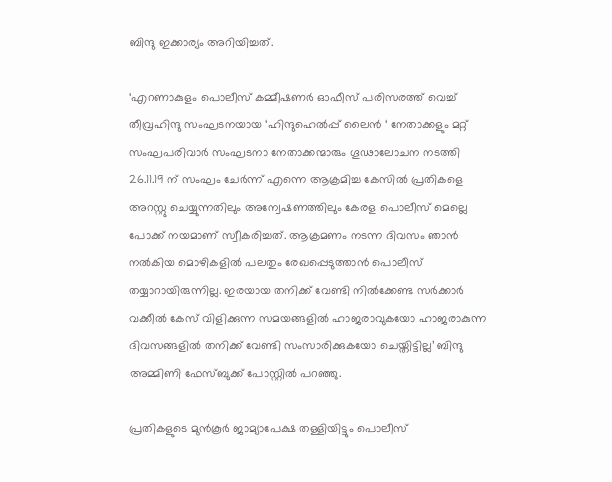ബിന്ദു ഇക്കാര്യം അറിയിച്ചത്.

‘എറണാകുളം പൊലീസ് കമ്മീഷണര്‍ ഓഫീസ് പരിസരത്ത് വെച്ച് തീവ്രഹിന്ദു സംഘടനയായ ‘ഹിന്ദുഹെല്‍പ്പ് ലൈന്‍ ‘ നേതാക്കളും മറ്റ് സംഘപരിവാര്‍ സംഘടനാ നേതാക്കന്മാരും ഗൂഢാലോചന നടത്തി 26.11.19 ന് സംഘം ചേര്‍ന്ന് എന്നെ ആക്രമിച്ച കേസില്‍ പ്രതികളെ അറസ്റ്റു ചെയ്യുന്നതിലും അന്വേഷണത്തിലും കേരള പൊലീസ് മെല്ലെ പോക്ക് നയമാണ് സ്വീകരിച്ചത്. ആക്രമണം നടന്ന ദിവസം ഞാന്‍ നല്‍കിയ മൊഴികളില്‍ പലതും രേഖപ്പെടുത്താന്‍ പൊലീസ് തയ്യാറായിരുന്നില്ല. ഇരയായ തനിക്ക് വേണ്ടി നില്‍ക്കേണ്ട സര്‍ക്കാര്‍ വക്കീല്‍ കേസ് വിളിക്കുന്ന സമയങ്ങളില്‍ ഹാജരാവുകയോ ഹാജരാകുന്ന ദിവസങ്ങളില്‍ തനിക്ക് വേണ്ടി സംസാരിക്കുകയോ ചെയ്തിട്ടില്ല’ ബിന്ദു അമ്മിണി ഫേസ്ബുക്ക് പോസ്റ്റിൽ പറഞ്ഞു.

പ്രതികളുടെ മുന്‍കൂര്‍ ജാമ്യാപേക്ഷ തള്ളിയിട്ടും പൊലീസ്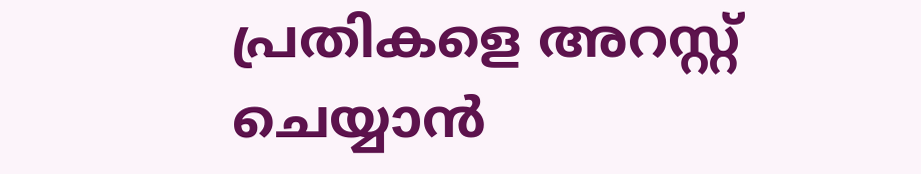പ്രതികളെ അറസ്റ്റ് ചെയ്യാന്‍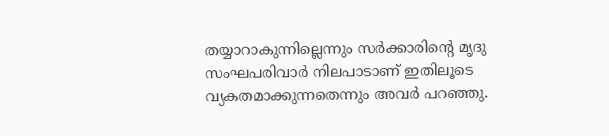തയ്യാറാകുന്നില്ലെന്നും സര്‍ക്കാരിന്റെ മൃദു സംഘപരിവാര്‍ നിലപാടാണ് ഇതിലൂടെ വ്യകതമാക്കുന്നതെന്നും അവര്‍ പറഞ്ഞു.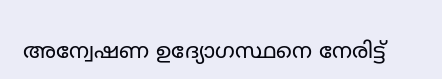അന്വേഷണ ഉദ്യോഗസ്ഥനെ നേരിട്ട്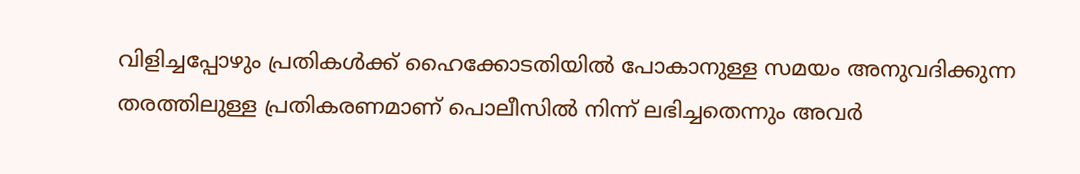വിളിച്ചപ്പോഴും പ്രതികള്‍ക്ക് ഹൈക്കോടതിയില്‍ പോകാനുള്ള സമയം അനുവദിക്കുന്ന തരത്തിലുള്ള പ്രതികരണമാണ് പൊലീസില്‍ നിന്ന് ലഭിച്ചതെന്നും അവർ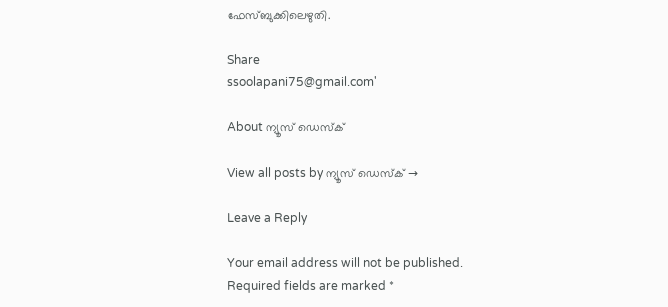ഫേസ്ബുക്കിലെഴുതി.

Share
ssoolapani75@gmail.com'

About ന്യൂസ് ഡെസ്ക്

View all posts by ന്യൂസ് ഡെസ്ക് →

Leave a Reply

Your email address will not be published. Required fields are marked *